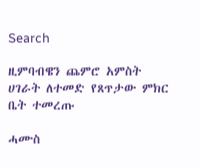Search

ዚምባብዌን ጨምሮ አምስት ሀገራት ለተመድ የጸጥታው ምክር ቤት ተመረጡ

ሓሙስ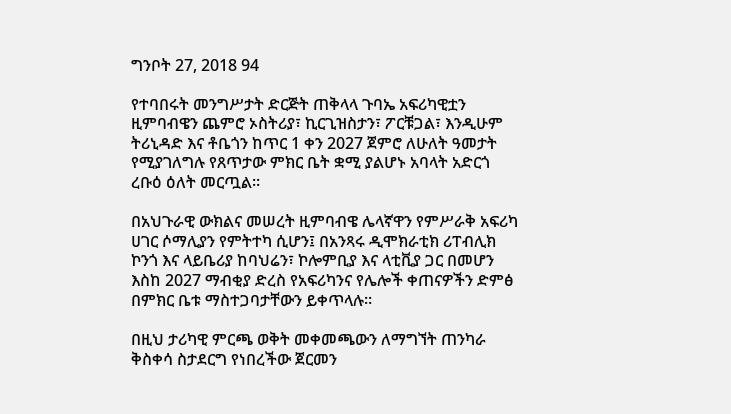ግንቦት 27, 2018 94

የተባበሩት መንግሥታት ድርጅት ጠቅላላ ጉባኤ አፍሪካዊቷን ዚምባብዌን ጨምሮ ኦስትሪያ፣ ኪርጊዝስታን፣ ፖርቹጋል፣ እንዲሁም ትሪኒዳድ እና ቶቤጎን ከጥር 1 ቀን 2027 ጀምሮ ለሁለት ዓመታት የሚያገለግሉ የጸጥታው ምክር ቤት ቋሚ ያልሆኑ አባላት አድርጎ ረቡዕ ዕለት መርጧል።

በአህጉራዊ ውክልና መሠረት ዚምባብዌ ሌላኛዋን የምሥራቅ አፍሪካ ሀገር ሶማሊያን የምትተካ ሲሆን፤ በአንጻሩ ዲሞክራቲክ ሪፐብሊክ ኮንጎ እና ላይቤሪያ ከባህሬን፣ ኮሎምቢያ እና ላቲቪያ ጋር በመሆን እስከ 2027 ማብቂያ ድረስ የአፍሪካንና የሌሎች ቀጠናዎችን ድምፅ በምክር ቤቱ ማስተጋባታቸውን ይቀጥላሉ።

በዚህ ታሪካዊ ምርጫ ወቅት መቀመጫውን ለማግኘት ጠንካራ ቅስቀሳ ስታደርግ የነበረችው ጀርመን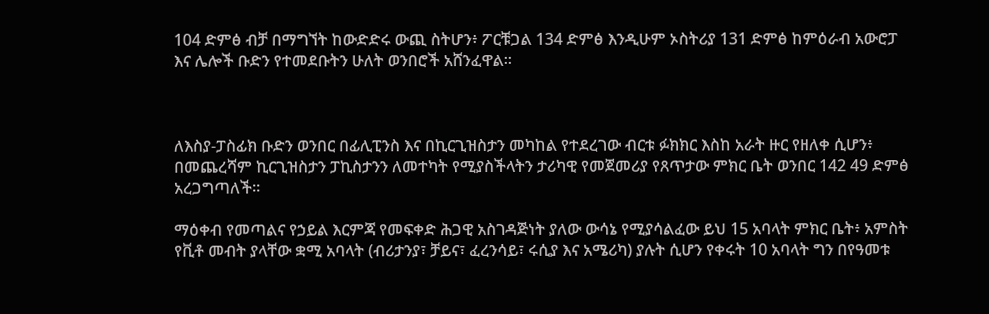104 ድምፅ ብቻ በማግኘት ከውድድሩ ውጪ ስትሆን፥ ፖርቹጋል 134 ድምፅ እንዲሁም ኦስትሪያ 131 ድምፅ ከምዕራብ አውሮፓ እና ሌሎች ቡድን የተመደቡትን ሁለት ወንበሮች አሸንፈዋል።



ለእስያ-ፓስፊክ ቡድን ወንበር በፊሊፒንስ እና በኪርጊዝስታን መካከል የተደረገው ብርቱ ፉክክር እስከ አራት ዙር የዘለቀ ሲሆን፥ በመጨረሻም ኪርጊዝስታን ፓኪስታንን ለመተካት የሚያስችላትን ታሪካዊ የመጀመሪያ የጸጥታው ምክር ቤት ወንበር 142 49 ድምፅ አረጋግጣለች።

ማዕቀብ የመጣልና የኃይል እርምጃ የመፍቀድ ሕጋዊ አስገዳጅነት ያለው ውሳኔ የሚያሳልፈው ይህ 15 አባላት ምክር ቤት፥ አምስት የቪቶ መብት ያላቸው ቋሚ አባላት (ብሪታንያ፣ ቻይና፣ ፈረንሳይ፣ ሩሲያ እና አሜሪካ) ያሉት ሲሆን የቀሩት 10 አባላት ግን በየዓመቱ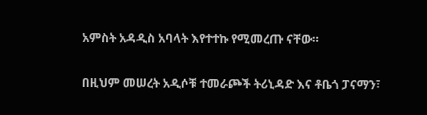አምስት አዳዲስ አባላት እየተተኩ የሚመረጡ ናቸው።

በዚህም መሠረት አዲሶቹ ተመራጮች ትሪኒዳድ እና ቶቤጎ ፓናማን፣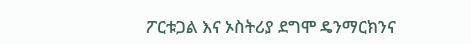ፖርቱጋል እና ኦስትሪያ ደግሞ ዴንማርክንና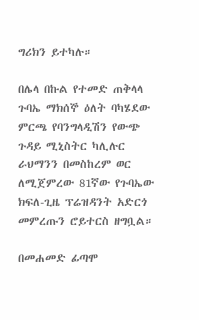ግሪክን ይተካሉ።

በሌላ በኩል የተመድ ጠቅላላ ጉባኤ ማክሰኞ ዕለት ባካሄደው ምርጫ የባንግላዲሽን የውጭ ጉዳይ ሚኒስትር ካሊሉር ራህማንን በመስከረም ወር ለሚጀምረው 81ኛው የጉባኤው ክፍለ-ጊዜ ፕሬዝዳንት አድርጎ መምረጡን ሮይተርስ ዘግቧል።

በመሐመድ ፊጣሞ